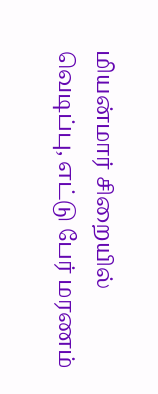மியன்மார் சிறையில் வெடிப்பு, எட்டு பேர் மரணம்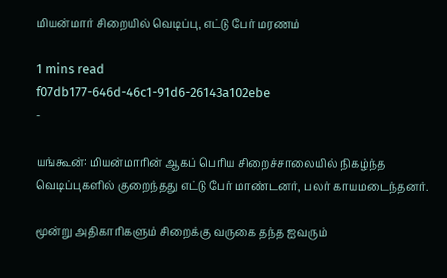மியன்மார் சிறையில் வெடிப்பு, எட்டு பேர் மரணம்

1 mins read
f07db177-646d-46c1-91d6-26143a102ebe
-

யங்கூன்: மியன்மாரின் ஆகப் பெரிய சிறைச்சாலையில் நிகழ்ந்த வெடிப்புகளில் குறைந்தது எட்டு பேர் மாண்டனர், பலர் காயமடைந்தனர்.

மூன்று அதிகாரிகளும் சிறைக்கு வருகை தந்த ஐவரும்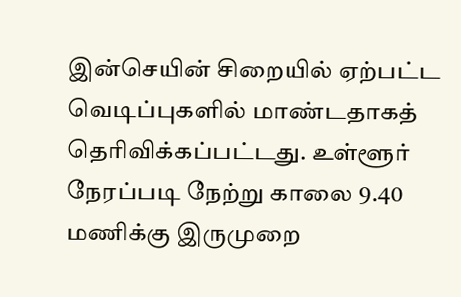இன்செயின் சிறையில் ஏற்பட்ட வெடிப்புகளில் மாண்டதாகத் தெரிவிக்கப்பட்டது. உள்ளூர் நேரப்படி நேற்று காலை 9.40 மணிக்கு இருமுறை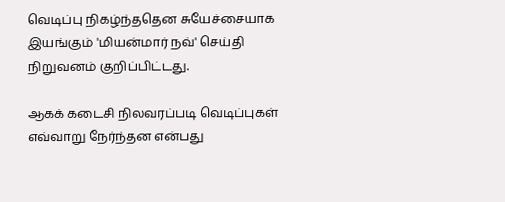வெடிப்பு நிகழ்ந்ததென சுயேச்சையாக இயங்கும் 'மியன்மார் நவ்' செய்தி நிறுவனம் குறிப்பிட்டது.

ஆகக் கடைசி நிலவரப்படி வெடிப்புகள் எவ்வாறு நேர்ந்தன என்பது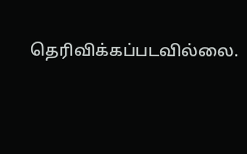தெரிவிக்கப்படவில்லை.